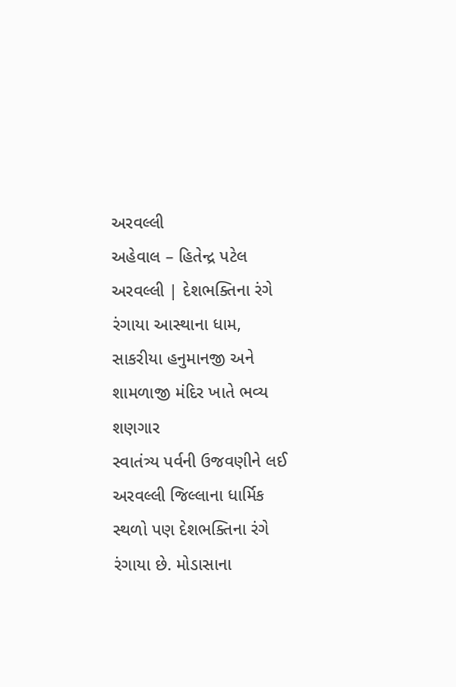અરવલ્લી
અહેવાલ – હિતેન્દ્ર પટેલ
અરવલ્લી | દેશભક્તિના રંગે રંગાયા આસ્થાના ધામ, સાકરીયા હનુમાનજી અને શામળાજી મંદિર ખાતે ભવ્ય શણગાર
સ્વાતંત્ર્ય પર્વની ઉજવણીને લઈ અરવલ્લી જિલ્લાના ધાર્મિક સ્થળો પણ દેશભક્તિના રંગે રંગાયા છે. મોડાસાના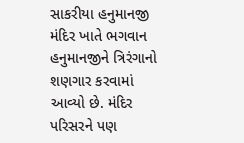સાકરીયા હનુમાનજી મંદિર ખાતે ભગવાન હનુમાનજીને ત્રિરંગાનો શણગાર કરવામાં આવ્યો છે. મંદિર પરિસરને પણ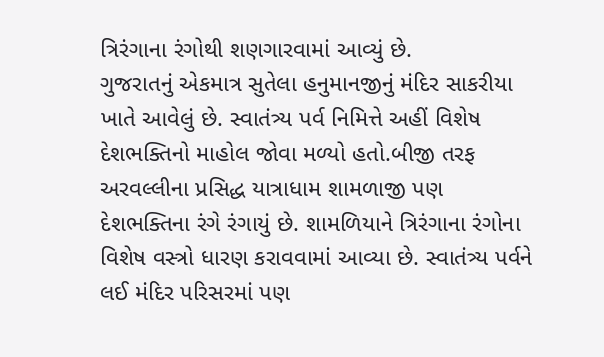ત્રિરંગાના રંગોથી શણગારવામાં આવ્યું છે.
ગુજરાતનું એકમાત્ર સુતેલા હનુમાનજીનું મંદિર સાકરીયા ખાતે આવેલું છે. સ્વાતંત્ર્ય પર્વ નિમિત્તે અહીં વિશેષ દેશભક્તિનો માહોલ જોવા મળ્યો હતો.બીજી તરફ અરવલ્લીના પ્રસિદ્ધ યાત્રાધામ શામળાજી પણ દેશભક્તિના રંગે રંગાયું છે. શામળિયાને ત્રિરંગાના રંગોના વિશેષ વસ્ત્રો ધારણ કરાવવામાં આવ્યા છે. સ્વાતંત્ર્ય પર્વને લઈ મંદિર પરિસરમાં પણ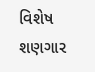વિશેષ શણગાર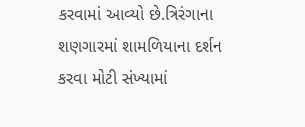કરવામાં આવ્યો છે.ત્રિરંગાના શણગારમાં શામળિયાના દર્શન કરવા મોટી સંખ્યામાં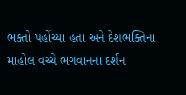ભક્તો પહોંચ્યા હતા અને દેશભક્તિના માહોલ વચ્ચે ભગવાનના દર્શન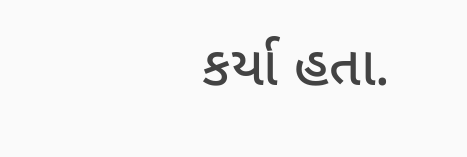કર્યા હતા.